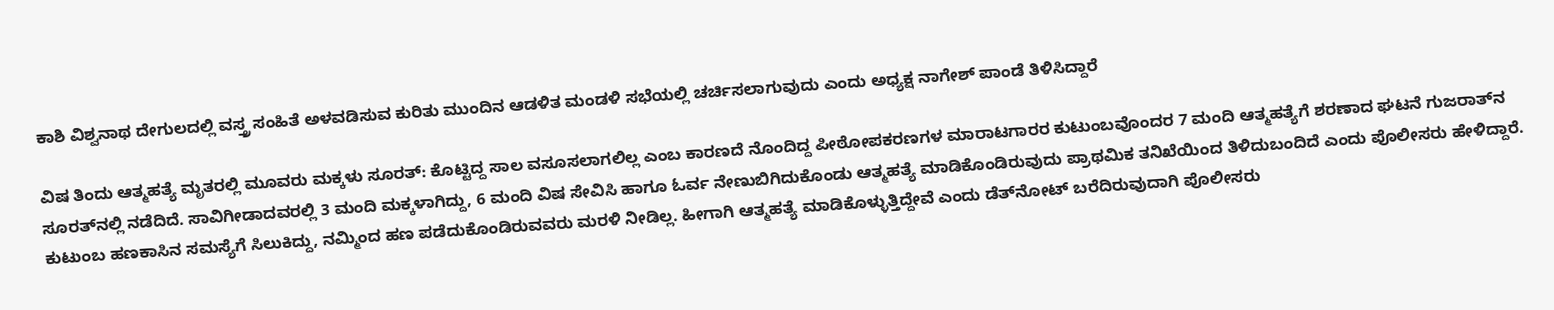ಕಾಶಿ ವಿಶ್ವನಾಥ ದೇಗುಲದಲ್ಲಿ ವಸ್ತ್ರ ಸಂಹಿತೆ ಅಳವಡಿಸುವ ಕುರಿತು ಮುಂದಿನ ಆಡಳಿತ ಮಂಡಳಿ ಸಭೆಯಲ್ಲಿ ಚರ್ಚಿಸಲಾಗುವುದು ಎಂದು ಅಧ್ಯಕ್ಷ ನಾಗೇಶ್‌ ಪಾಂಡೆ ತಿಳಿಸಿದ್ದಾರೆ

ವಿಷ ತಿಂದು ಆತ್ಮಹತ್ಯೆ ಮೃತರಲ್ಲಿ ಮೂವರು ಮಕ್ಕಳು ಸೂರತ್‌: ಕೊಟ್ಟಿದ್ದ ಸಾಲ ವಸೂಸಲಾಗಲಿಲ್ಲ ಎಂಬ ಕಾರಣದೆ ನೊಂದಿದ್ದ ಪೀಠೋಪಕರಣಗಳ ಮಾರಾಟಗಾರರ ಕುಟುಂಬವೊಂದರ 7 ಮಂದಿ ಆತ್ಮಹತ್ಯೆಗೆ ಶರಣಾದ ಘಟನೆ ಗುಜರಾತ್‌ನ ಸೂರತ್‌ನಲ್ಲಿ ನಡೆದಿದೆ. ಸಾವಿಗೀಡಾದವರಲ್ಲಿ 3 ಮಂದಿ ಮಕ್ಕಳಾಗಿದ್ದು, 6 ಮಂದಿ ವಿಷ ಸೇವಿಸಿ ಹಾಗೂ ಓರ್ವ ನೇಣುಬಿಗಿದುಕೊಂಡು ಆತ್ಮಹತ್ಯೆ ಮಾಡಿಕೊಂಡಿರುವುದು ಪ್ರಾಥಮಿಕ ತನಿಖೆಯಿಂದ ತಿಳಿದುಬಂದಿದೆ ಎಂದು ಪೊಲೀಸರು ಹೇಳಿದ್ದಾರೆ. ಕುಟುಂಬ ಹಣಕಾಸಿನ ಸಮಸ್ಯೆಗೆ ಸಿಲುಕಿದ್ದು, ನಮ್ಮಿಂದ ಹಣ ಪಡೆದುಕೊಂಡಿರುವವರು ಮರಳಿ ನೀಡಿಲ್ಲ. ಹೀಗಾಗಿ ಆತ್ಮಹತ್ಯೆ ಮಾಡಿಕೊಳ್ಳುತ್ತಿದ್ದೇವೆ ಎಂದು ಡೆತ್‌ನೋಟ್‌ ಬರೆದಿರುವುದಾಗಿ ಪೊಲೀಸರು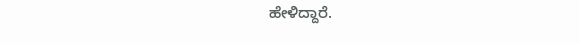ಹೇಳಿದ್ದಾರೆ.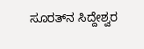ಸೂರತ್‌ನ ಸಿದ್ದೇಶ್ವರ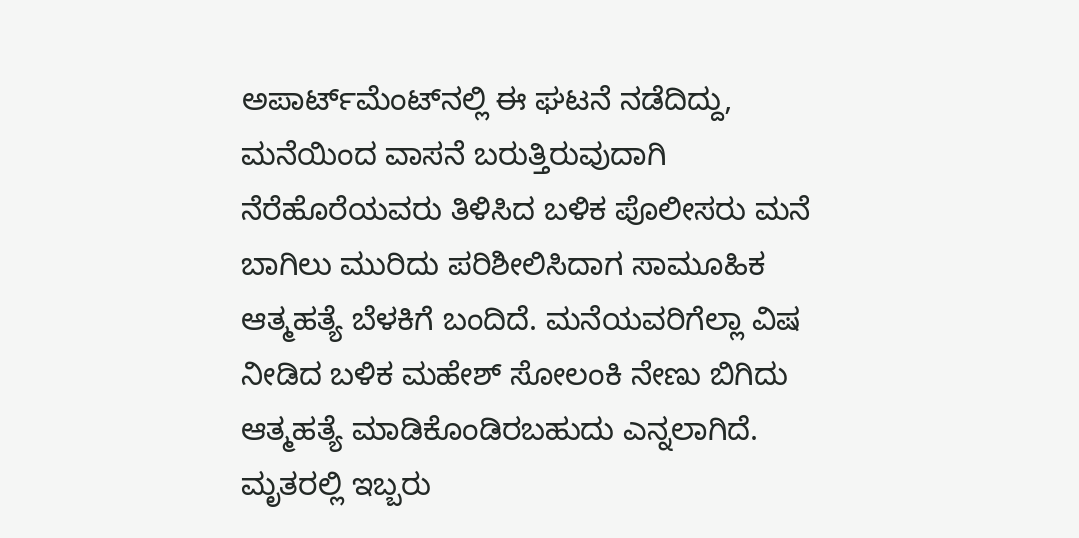ಅಪಾರ್ಟ್‌ಮೆಂಟ್‌ನಲ್ಲಿ ಈ ಘಟನೆ ನಡೆದಿದ್ದು, ಮನೆಯಿಂದ ವಾಸನೆ ಬರುತ್ತಿರುವುದಾಗಿ ನೆರೆಹೊರೆಯವರು ತಿಳಿಸಿದ ಬಳಿಕ ಪೊಲೀಸರು ಮನೆ ಬಾಗಿಲು ಮುರಿದು ಪರಿಶೀಲಿಸಿದಾಗ ಸಾಮೂಹಿಕ ಆತ್ಮಹತ್ಯೆ ಬೆಳಕಿಗೆ ಬಂದಿದೆ. ಮನೆಯವರಿಗೆಲ್ಲಾ ವಿಷ ನೀಡಿದ ಬಳಿಕ ಮಹೇಶ್‌ ಸೋಲಂಕಿ ನೇಣು ಬಿಗಿದು ಆತ್ಮಹತ್ಯೆ ಮಾಡಿಕೊಂಡಿರಬಹುದು ಎನ್ನಲಾಗಿದೆ. ಮೃತರಲ್ಲಿ ಇಬ್ಬರು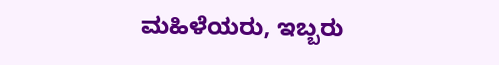ಮಹಿಳೆಯರು, ಇಬ್ಬರು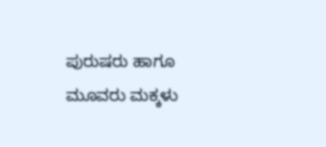ಪುರುಷರು ಹಾಗೂ ಮೂವರು ಮಕ್ಕಳು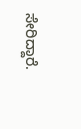ಸೇರಿದ್ದಾರೆ.